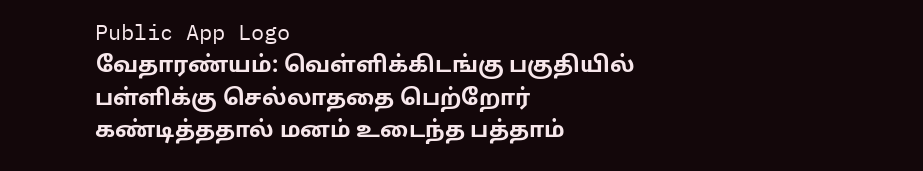Public App Logo
வேதாரண்யம்: வெள்ளிக்கிடங்கு பகுதியில் பள்ளிக்கு செல்லாததை பெற்றோர் கண்டித்ததால் மனம் உடைந்த பத்தாம்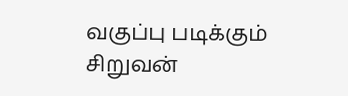வகுப்பு படிக்கும் சிறுவன்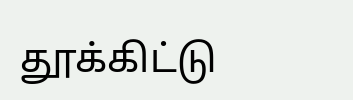தூக்கிட்டு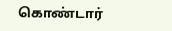கொண்டார்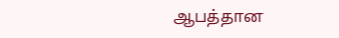ஆபத்தான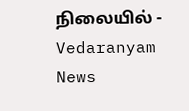நிலையில் - Vedaranyam News